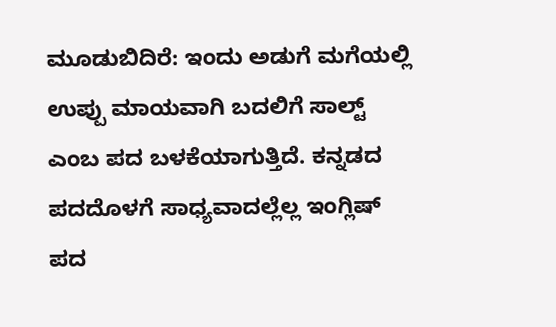ಮೂಡುಬಿದಿರೆ: ಇಂದು ಅಡುಗೆ ಮಗೆಯಲ್ಲಿ ಉಪ್ಪು ಮಾಯವಾಗಿ ಬದಲಿಗೆ ಸಾಲ್ಟ್ ಎಂಬ ಪದ ಬಳಕೆಯಾಗುತ್ತಿದೆ. ಕನ್ನಡದ ಪದದೊಳಗೆ ಸಾಧ್ಯವಾದಲ್ಲೆಲ್ಲ ಇಂಗ್ಲಿಷ್ ಪದ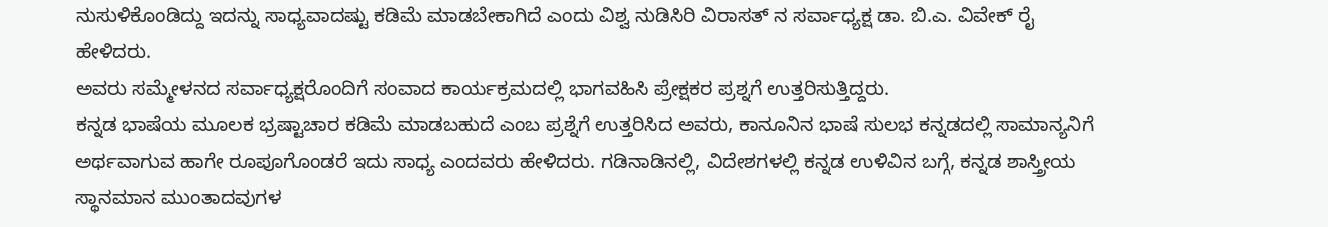ನುಸುಳಿಕೊಂಡಿದ್ದು ಇದನ್ನು ಸಾಧ್ಯವಾದಷ್ಟು ಕಡಿಮೆ ಮಾಡಬೇಕಾಗಿದೆ ಎಂದು ವಿಶ್ವ ನುಡಿಸಿರಿ ವಿರಾಸತ್ ನ ಸರ್ವಾಧ್ಯಕ್ಷ ಡಾ. ಬಿ.ಎ. ವಿವೇಕ್ ರೈ ಹೇಳಿದರು.
ಅವರು ಸಮ್ಮೇಳನದ ಸರ್ವಾಧ್ಯಕ್ಷರೊಂದಿಗೆ ಸಂವಾದ ಕಾರ್ಯಕ್ರಮದಲ್ಲಿ ಭಾಗವಹಿಸಿ ಪ್ರೇಕ್ಷಕರ ಪ್ರಶ್ನಗೆ ಉತ್ತರಿಸುತ್ತಿದ್ದರು.
ಕನ್ನಡ ಭಾಷೆಯ ಮೂಲಕ ಭ್ರಷ್ಟಾಚಾರ ಕಡಿಮೆ ಮಾಡಬಹುದೆ ಎಂಬ ಪ್ರಶ್ನೆಗೆ ಉತ್ತರಿಸಿದ ಅವರು, ಕಾನೂನಿನ ಭಾಷೆ ಸುಲಭ ಕನ್ನಡದಲ್ಲಿ ಸಾಮಾನ್ಯನಿಗೆ ಅರ್ಥವಾಗುವ ಹಾಗೇ ರೂಪೂಗೊಂಡರೆ ಇದು ಸಾಧ್ಯ ಎಂದವರು ಹೇಳಿದರು. ಗಡಿನಾಡಿನಲ್ಲಿ, ವಿದೇಶಗಳಲ್ಲಿ ಕನ್ನಡ ಉಳಿವಿನ ಬಗ್ಗೆ, ಕನ್ನಡ ಶಾಸ್ತ್ರೀಯ ಸ್ಥಾನಮಾನ ಮುಂತಾದವುಗಳ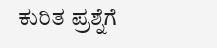ಕುರಿತ ಪ್ರಶ್ನೆಗೆ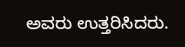ಅವರು ಉತ್ತರಿಸಿದರು.